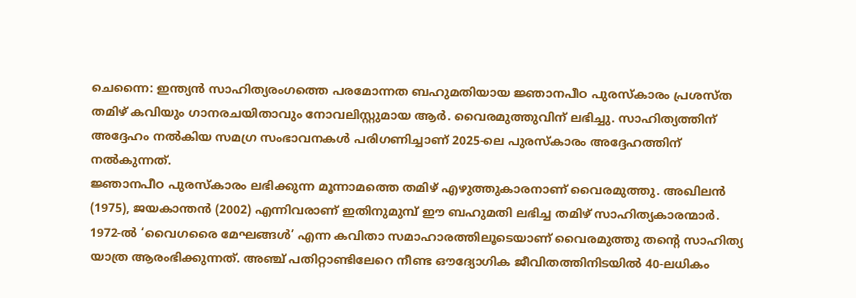ചെന്നൈ: ഇന്ത്യൻ സാഹിത്യരംഗത്തെ പരമോന്നത ബഹുമതിയായ ജ്ഞാനപീഠ പുരസ്കാരം പ്രശസ്ത തമിഴ് കവിയും ഗാനരചയിതാവും നോവലിസ്റ്റുമായ ആർ. വൈരമുത്തുവിന് ലഭിച്ചു. സാഹിത്യത്തിന് അദ്ദേഹം നൽകിയ സമഗ്ര സംഭാവനകൾ പരിഗണിച്ചാണ് 2025-ലെ പുരസ്കാരം അദ്ദേഹത്തിന് നൽകുന്നത്.
ജ്ഞാനപീഠ പുരസ്കാരം ലഭിക്കുന്ന മൂന്നാമത്തെ തമിഴ് എഴുത്തുകാരനാണ് വൈരമുത്തു. അഖിലൻ (1975), ജയകാന്തൻ (2002) എന്നിവരാണ് ഇതിനുമുമ്പ് ഈ ബഹുമതി ലഭിച്ച തമിഴ് സാഹിത്യകാരന്മാർ.
1972-ൽ ‘വൈഗരൈ മേഘങ്ങൾ’ എന്ന കവിതാ സമാഹാരത്തിലൂടെയാണ് വൈരമുത്തു തന്റെ സാഹിത്യ യാത്ര ആരംഭിക്കുന്നത്. അഞ്ച് പതിറ്റാണ്ടിലേറെ നീണ്ട ഔദ്യോഗിക ജീവിതത്തിനിടയിൽ 40-ലധികം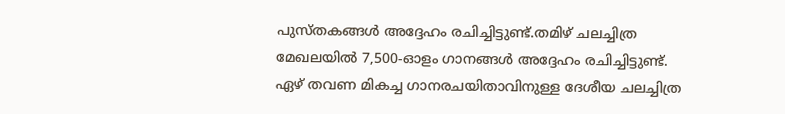പുസ്തകങ്ങൾ അദ്ദേഹം രചിച്ചിട്ടുണ്ട്.തമിഴ് ചലച്ചിത്ര മേഖലയിൽ 7,500-ഓളം ഗാനങ്ങൾ അദ്ദേഹം രചിച്ചിട്ടുണ്ട്. ഏഴ് തവണ മികച്ച ഗാനരചയിതാവിനുള്ള ദേശീയ ചലച്ചിത്ര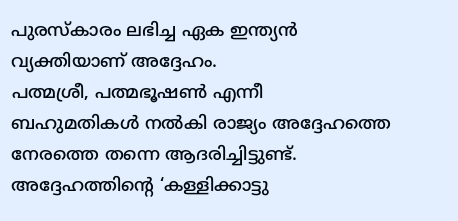പുരസ്കാരം ലഭിച്ച ഏക ഇന്ത്യൻ വ്യക്തിയാണ് അദ്ദേഹം.
പത്മശ്രീ, പത്മഭൂഷൺ എന്നീ ബഹുമതികൾ നൽകി രാജ്യം അദ്ദേഹത്തെ നേരത്തെ തന്നെ ആദരിച്ചിട്ടുണ്ട്. അദ്ദേഹത്തിന്റെ ‘കള്ളിക്കാട്ടു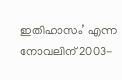ഇതിഹാസം’ എന്ന നോവലിന് 2003-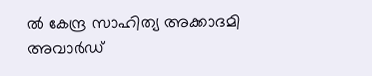ൽ കേന്ദ്ര സാഹിത്യ അക്കാദമി അവാർഡ്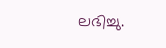ലഭിച്ചു.